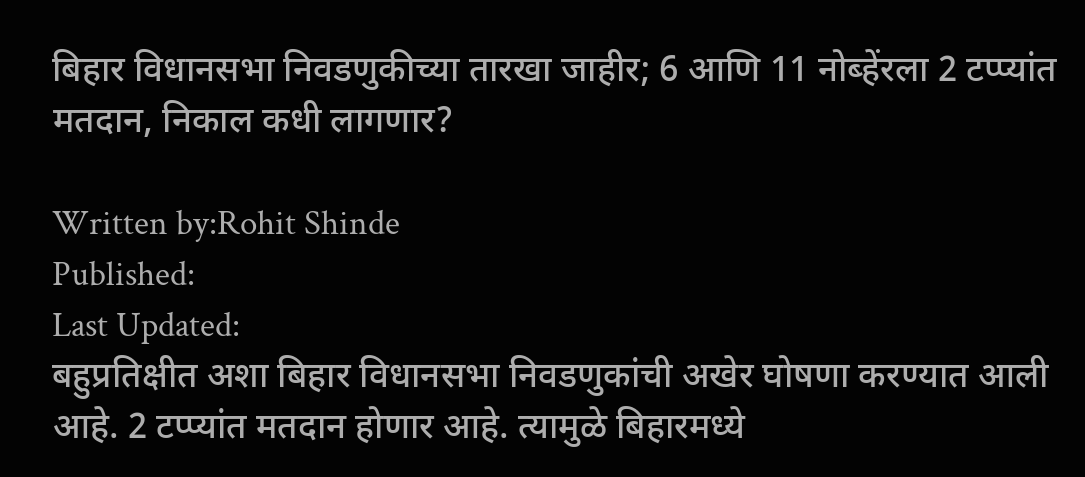बिहार विधानसभा निवडणुकीच्या तारखा जाहीर; 6 आणि 11 नोब्हेंरला 2 टप्प्यांत मतदान, निकाल कधी लागणार?

Written by:Rohit Shinde
Published:
Last Updated:
बहुप्रतिक्षीत अशा बिहार विधानसभा निवडणुकांची अखेर घोषणा करण्यात आली आहे. 2 टप्प्यांत मतदान होणार आहे. त्यामुळे बिहारमध्ये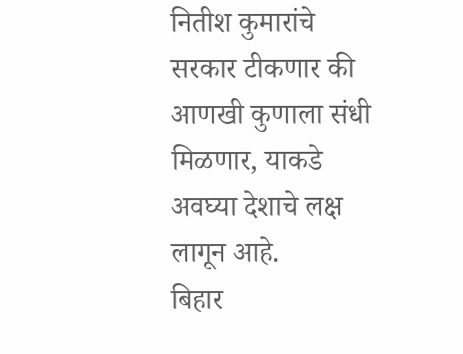नितीश कुमारांचे सरकार टीकणार की आणखी कुणाला संधी मिळणार, याकडे अवघ्या देशाचे लक्ष लागून आहे.
बिहार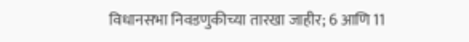विधानसभा निवडणुकीच्या तारखा जाहीर; 6 आणि 11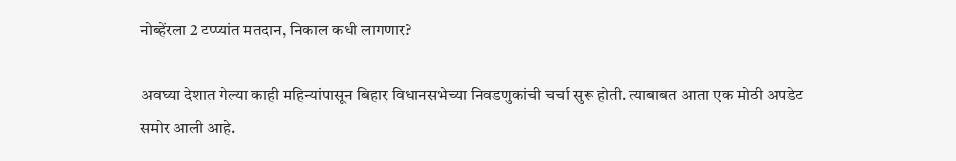नोब्हेंरला 2 टप्प्यांत मतदान, निकाल कधी लागणार?

अवघ्या देशात गेल्या काही महिन्यांपासून बिहार विधानसभेच्या निवडणुकांची चर्चा सुरू होती. त्याबाबत आता एक मोठी अपडेट समोर आली आहे.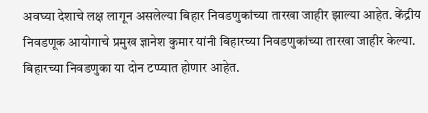अवघ्या देशाचे लक्ष लागून असलेल्या बिहार निवडणुकांच्या तारखा जाहीर झाल्या आहेत. केंद्रीय निवडणूक आयोगाचे प्रमुख ज्ञानेश कुमार यांनी बिहारच्या निवडणुकांच्या तारखा जाहीर केल्या. बिहारच्या निवडणुका या दोन टप्प्यात होणार आहेत.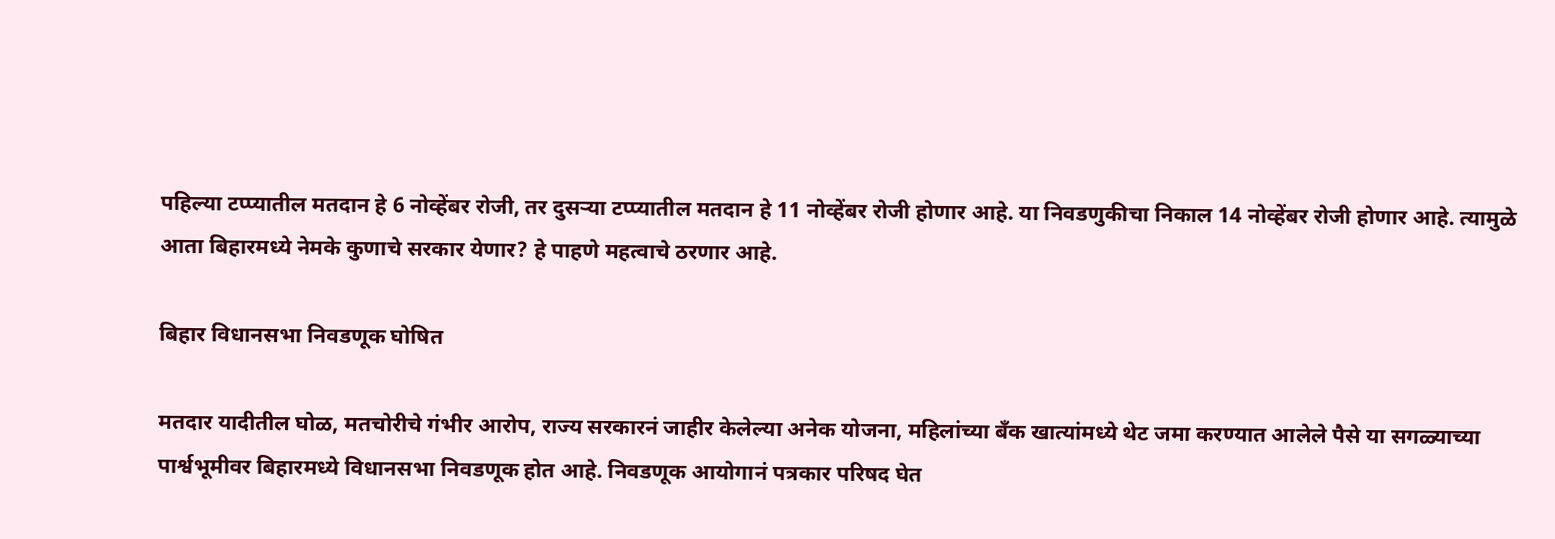पहिल्या टप्प्यातील मतदान हे 6 नोव्हेंबर रोजी, तर दुसऱ्या टप्प्यातील मतदान हे 11 नोव्हेंबर रोजी होणार आहे. या निवडणुकीचा निकाल 14 नोव्हेंबर रोजी होणार आहे. त्यामुळे आता बिहारमध्ये नेमके कुणाचे सरकार येणार? हे पाहणे महत्वाचे ठरणार आहे.

बिहार विधानसभा निवडणूक घोषित

मतदार यादीतील घोळ, मतचोरीचे गंभीर आरोप, राज्य सरकारनं जाहीर केलेल्या अनेक योजना, महिलांच्या बँक खात्यांमध्ये थेट जमा करण्यात आलेले पैसे या सगळ्याच्या पार्श्वभूमीवर बिहारमध्ये विधानसभा निवडणूक होत आहे. निवडणूक आयोगानं पत्रकार परिषद घेत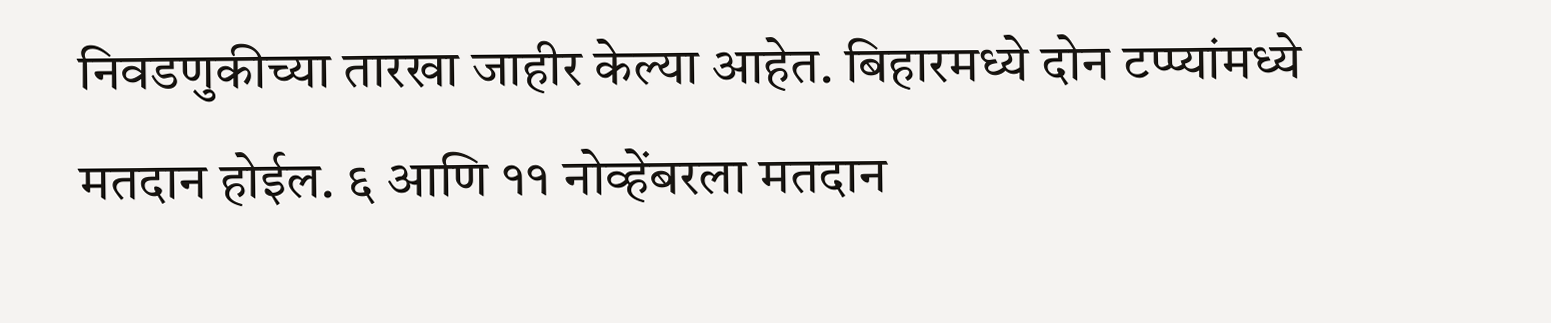निवडणुकीच्या तारखा जाहीर केल्या आहेत. बिहारमध्ये दोन टप्प्यांमध्ये मतदान होईल. ६ आणि ११ नोव्हेंबरला मतदान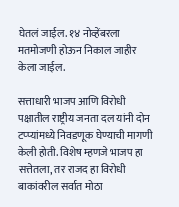घेतलं जाईल. १४ नोव्हेंबरला मतमोजणी होऊन निकाल जाहीर केला जाईल.

सत्ताधारी भाजप आणि विरोधी पक्षातील राष्ट्रीय जनता दल यांनी दोन टप्प्यांमध्ये निवडणूक घेण्याची मागणी केली होती. विशेष म्हणजे भाजप हा सत्तेतला, तर राजद हा विरोधी बाकांवरील सर्वात मोठा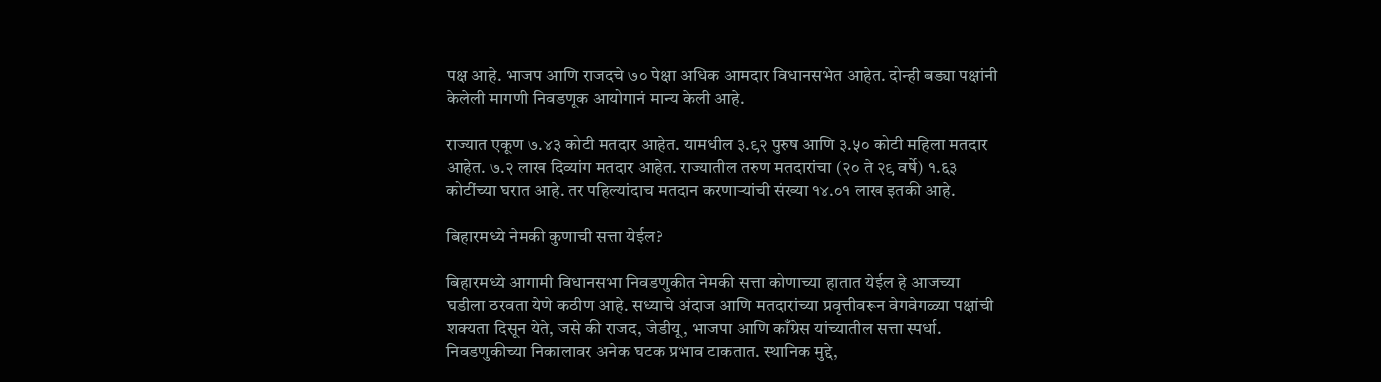पक्ष आहे. भाजप आणि राजदचे ७० पेक्षा अधिक आमदार विधानसभेत आहेत. दोन्ही बड्या पक्षांनी केलेली मागणी निवडणूक आयोगानं मान्य केली आहे.

राज्यात एकूण ७.४३ कोटी मतदार आहेत. यामधील ३.९२ पुरुष आणि ३.५० कोटी महिला मतदार आहेत. ७.२ लाख दिव्यांग मतदार आहेत. राज्यातील तरुण मतदारांचा (२० ते २९ वर्षे) १.६३ कोटींच्या घरात आहे. तर पहिल्यांदाच मतदान करणाऱ्यांची संख्या १४.०१ लाख इतकी आहे.

बिहारमध्ये नेमकी कुणाची सत्ता येईल?

बिहारमध्ये आगामी विधानसभा निवडणुकीत नेमकी सत्ता कोणाच्या हातात येईल हे आजच्या घडीला ठरवता येणे कठीण आहे. सध्याचे अंदाज आणि मतदारांच्या प्रवृत्तीवरून वेगवेगळ्या पक्षांची शक्यता दिसून येते, जसे की राजद, जेडीयू, भाजपा आणि काँग्रेस यांच्यातील सत्ता स्पर्धा. निवडणुकीच्या निकालावर अनेक घटक प्रभाव टाकतात. स्थानिक मुद्दे,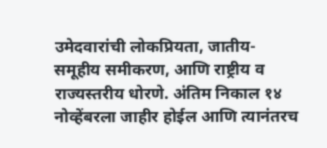उमेदवारांची लोकप्रियता, जातीय-समूहीय समीकरण, आणि राष्ट्रीय व राज्यस्तरीय धोरणे. अंतिम निकाल १४ नोव्हेंबरला जाहीर होईल आणि त्यानंतरच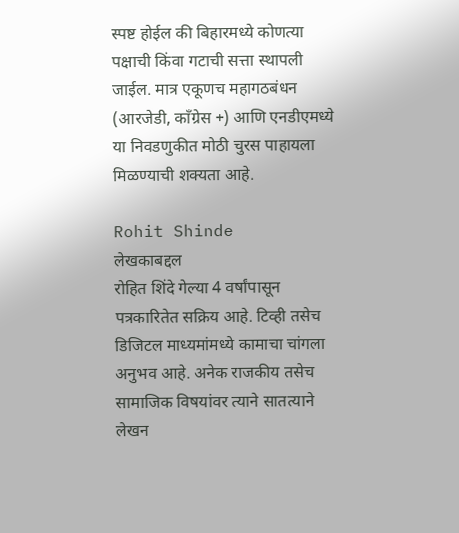स्पष्ट होईल की बिहारमध्ये कोणत्या पक्षाची किंवा गटाची सत्ता स्थापली जाईल. मात्र एकूणच महागठबंधन (आरजेडी, काँग्रेस +) आणि एनडीएमध्ये या निवडणुकीत मोठी चुरस पाहायला मिळण्याची शक्यता आहे.

Rohit Shinde
लेखकाबद्दल
रोहित शिंदे गेल्या 4 वर्षांपासून पत्रकारितेत सक्रिय आहे. टिव्ही तसेच डिजिटल माध्यमांमध्ये कामाचा चांगला अनुभव आहे. अनेक राजकीय तसेच सामाजिक विषयांवर त्याने सातत्याने लेखन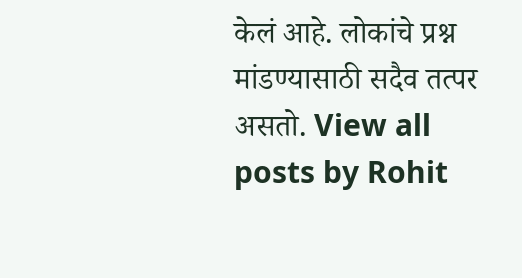केलं आहे. लोकांचे प्रश्न मांडण्यासाठी सदैव तत्पर असतो. View all posts by Rohit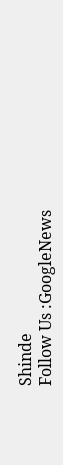Shinde
Follow Us :GoogleNews